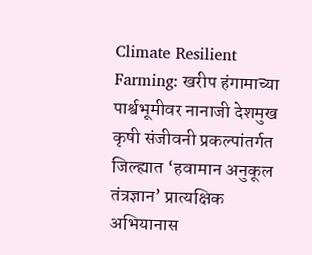Climate Resilient Farming: खरीप हंगामाच्या पार्श्वभूमीवर नानाजी देशमुख कृषी संजीवनी प्रकल्पांतर्गत जिल्ह्यात ‘हवामान अनुकूल तंत्रज्ञान’ प्रात्यक्षिक अभियानास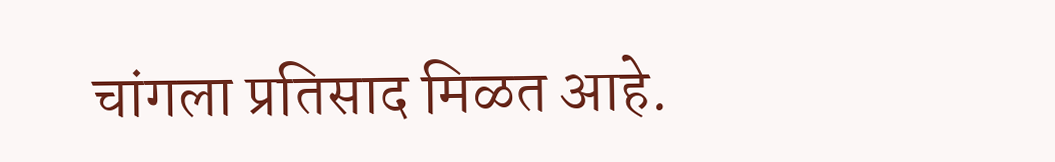चांगला प्रतिसाद मिळत आहे.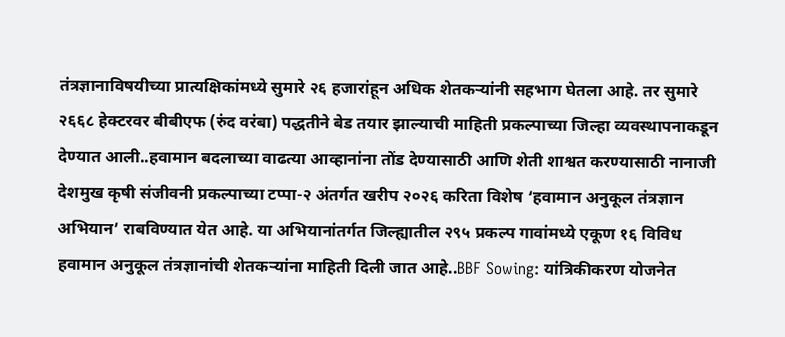तंत्रज्ञानाविषयीच्या प्रात्यक्षिकांमध्ये सुमारे २६ हजारांहून अधिक शेतकऱ्यांनी सहभाग घेतला आहे. तर सुमारे २६६८ हेक्टरवर बीबीएफ (रुंद वरंबा) पद्धतीने बेड तयार झाल्याची माहिती प्रकल्पाच्या जिल्हा व्यवस्थापनाकडून देण्यात आली..हवामान बदलाच्या वाढत्या आव्हानांना तोंड देण्यासाठी आणि शेती शाश्वत करण्यासाठी नानाजी देशमुख कृषी संजीवनी प्रकल्पाच्या टप्पा-२ अंतर्गत खरीप २०२६ करिता विशेष ‘हवामान अनुकूल तंत्रज्ञान अभियान’ राबविण्यात येत आहे. या अभियानांतर्गत जिल्ह्यातील २९५ प्रकल्प गावांमध्ये एकूण १६ विविध हवामान अनुकूल तंत्रज्ञानांची शेतकऱ्यांना माहिती दिली जात आहे..BBF Sowing: यांत्रिकीकरण योजनेत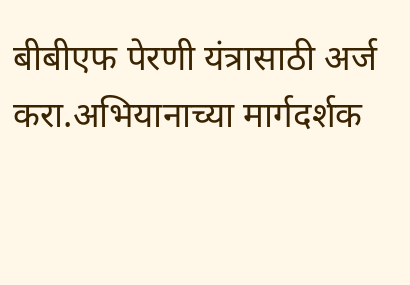बीबीएफ पेरणी यंत्रासाठी अर्ज करा.अभियानाच्या मार्गदर्शक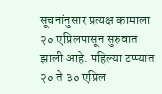सूचनांनुसार प्रत्यक्ष कामाला २० एप्रिलपासून सुरुवात झाली आहे. पहिल्या टप्प्यात २० ते ३० एप्रिल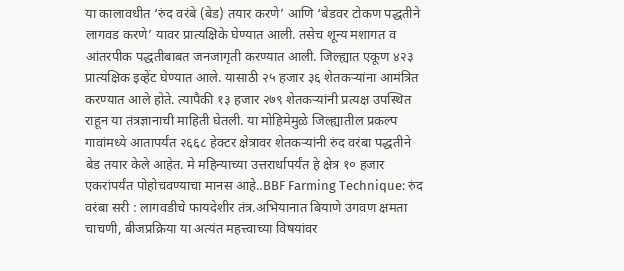या कालावधीत ‘रुंद वरंबे (बेड) तयार करणे’ आणि ‘बेडवर टोकण पद्धतीने लागवड करणे’ यावर प्रात्यक्षिके घेण्यात आली. तसेच शून्य मशागत व आंतरपीक पद्धतीबाबत जनजागृती करण्यात आली. जिल्ह्यात एकूण ४२३ प्रात्यक्षिक इव्हेंट घेण्यात आले. यासाठी २५ हजार ३६ शेतकऱ्यांना आमंत्रित करण्यात आले होते. त्यापैकी १३ हजार २७९ शेतकऱ्यांनी प्रत्यक्ष उपस्थित राहून या तंत्रज्ञानाची माहिती घेतली. या मोहिमेमुळे जिल्ह्यातील प्रकल्प गावांमध्ये आतापर्यंत २६६८ हेक्टर क्षेत्रावर शेतकऱ्यांनी रुंद वरंबा पद्धतीने बेड तयार केले आहेत. मे महिन्याच्या उत्तरार्धापर्यंत हे क्षेत्र १० हजार एकरांपर्यंत पोहोचवण्याचा मानस आहे..BBF Farming Technique: रुंद वरंबा सरी : लागवडीचे फायदेशीर तंत्र.अभियानात बियाणे उगवण क्षमता चाचणी, बीजप्रक्रिया या अत्यंत महत्त्वाच्या विषयांवर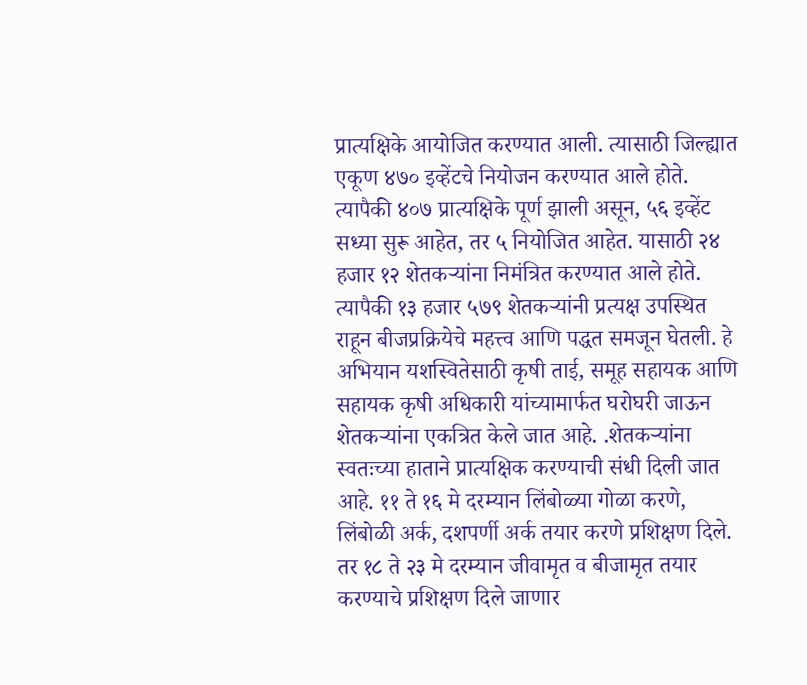प्रात्यक्षिके आयोजित करण्यात आली. त्यासाठी जिल्ह्यात एकूण ४७० इव्हेंटचे नियोजन करण्यात आले होते. त्यापैकी ४०७ प्रात्यक्षिके पूर्ण झाली असून, ५६ इव्हेंट सध्या सुरू आहेत, तर ५ नियोजित आहेत. यासाठी २४ हजार १२ शेतकऱ्यांना निमंत्रित करण्यात आले होते. त्यापैकी १३ हजार ५७९ शेतकऱ्यांनी प्रत्यक्ष उपस्थित राहून बीजप्रक्रियेचे महत्त्व आणि पद्धत समजून घेतली. हे अभियान यशस्वितेसाठी कृषी ताई, समूह सहायक आणि सहायक कृषी अधिकारी यांच्यामार्फत घरोघरी जाऊन शेतकऱ्यांना एकत्रित केले जात आहे. .शेतकऱ्यांना स्वतःच्या हाताने प्रात्यक्षिक करण्याची संधी दिली जात आहे. ११ ते १६ मे दरम्यान लिंबोळ्या गोळा करणे, लिंबोळी अर्क, दशपर्णी अर्क तयार करणे प्रशिक्षण दिले. तर १८ ते २३ मे दरम्यान जीवामृत व बीजामृत तयार करण्याचे प्रशिक्षण दिले जाणार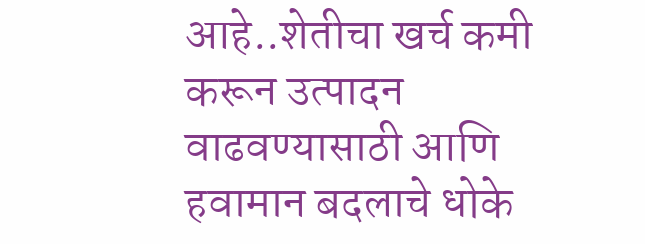आहे..शेतीचा खर्च कमी करून उत्पादन वाढवण्यासाठी आणि हवामान बदलाचे धोके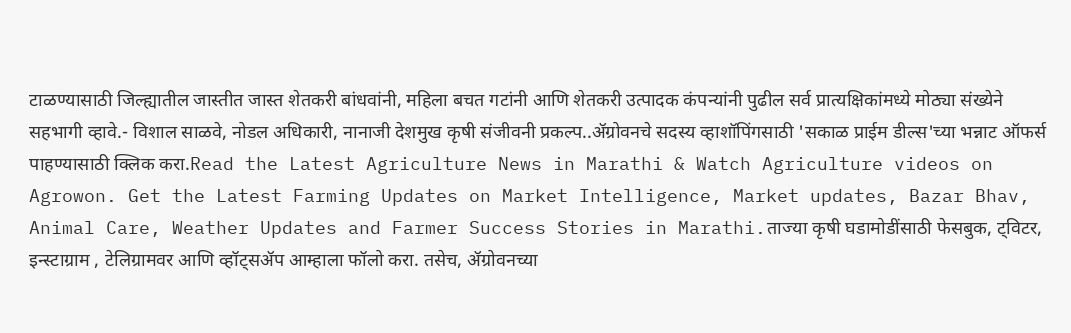टाळण्यासाठी जिल्ह्यातील जास्तीत जास्त शेतकरी बांधवांनी, महिला बचत गटांनी आणि शेतकरी उत्पादक कंपन्यांनी पुढील सर्व प्रात्यक्षिकांमध्ये मोठ्या संख्येने सहभागी व्हावे.- विशाल साळवे, नोडल अधिकारी, नानाजी देशमुख कृषी संजीवनी प्रकल्प..ॲग्रोवनचे सदस्य व्हाशॉपिंगसाठी 'सकाळ प्राईम डील्स'च्या भन्नाट ऑफर्स पाहण्यासाठी क्लिक करा.Read the Latest Agriculture News in Marathi & Watch Agriculture videos on Agrowon. Get the Latest Farming Updates on Market Intelligence, Market updates, Bazar Bhav, Animal Care, Weather Updates and Farmer Success Stories in Marathi.ताज्या कृषी घडामोडींसाठी फेसबुक, ट्विटर, इन्स्टाग्राम , टेलिग्रामवर आणि व्हॉट्सॲप आम्हाला फॉलो करा. तसेच, ॲग्रोवनच्या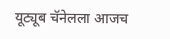यूट्यूब चॅनेलला आजच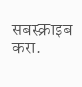सबस्क्राइब करा.